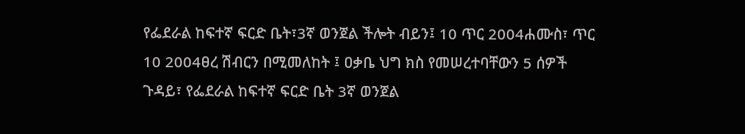የፌደራል ከፍተኛ ፍርድ ቤት፣3ኛ ወንጀል ችሎት ብይን፤ 10 ጥር 2004ሐሙስ፣ ጥር 10 2004ፀረ ሽብርን በሚመለከት ፤ ዐቃቤ ህግ ክስ የመሠረተባቸውን 5 ሰዎች ጉዳይ፣ የፌደራል ከፍተኛ ፍርድ ቤት 3ኛ ወንጀል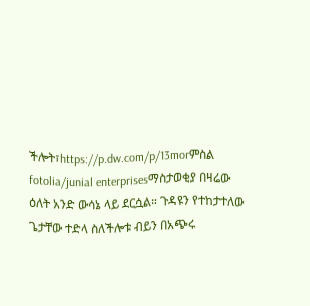ችሎት፣https://p.dw.com/p/13morምስል fotolia/junial enterprisesማስታወቂያ በዛሬው ዕለት አንድ ውሳኔ ላይ ደርሷል። ጉዳዩን የተከታተለው ጌታቸው ተድላ ስለችሎቱ ብይን በአጭሩ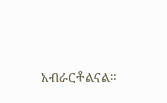አብራርቶልናል።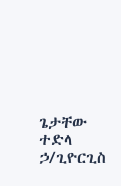ጌታቸው ተድላ ኃ/ጊዮርጊስ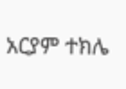አርያም ተክሌ